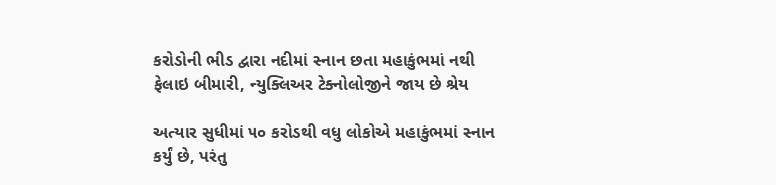કરોડોની ભીડ દ્વારા નદીમાં સ્નાન છતા મહાકુંભમાં નથી ફેલાઇ બીમારી, ન્યુક્લિઅર ટેક્નોલોજીને જાય છે શ્રેય

અત્યાર સુધીમાં ૫૦ કરોડથી વધુ લોકોએ મહાકુંભમાં સ્નાન કર્યું છે, પરંતુ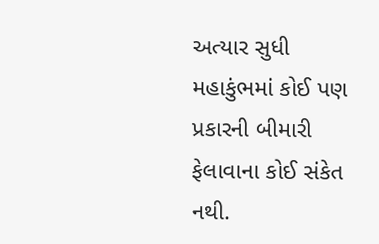અત્યાર સુધી મહાકુંભમાં કોઈ પણ પ્રકારની બીમારી ફેલાવાના કોઈ સંકેત નથી.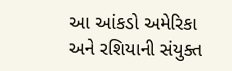આ આંકડો અમેરિકા અને રશિયાની સંયુક્ત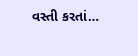વસ્તી કરતાં…